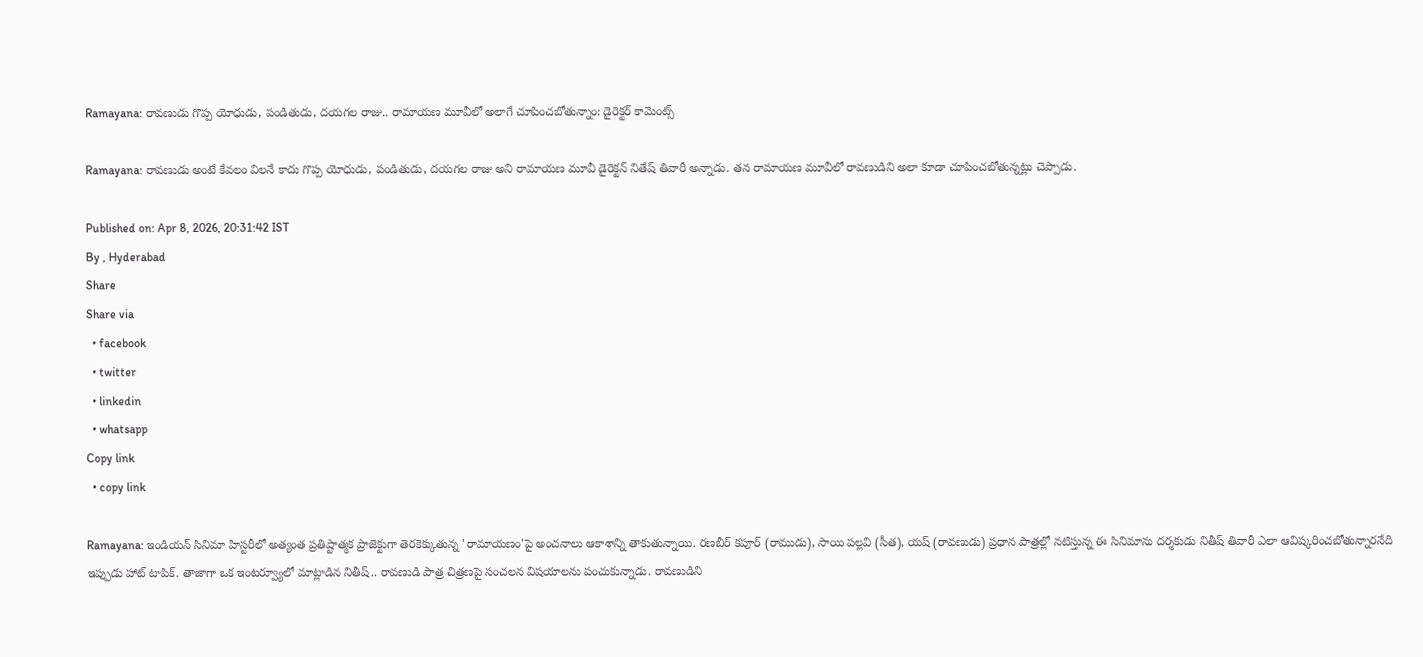Ramayana: రావణుడు గొప్ప యోధుడు, పండితుడు, దయగల రాజు.. రామాయణ మూవీలో అలాగే చూపించబోతున్నాం: డైరెక్టర్ కామెంట్స్

Ramayana: రావణుడు అంటే కేవలం విలనే కాదు గొప్ప యోధుడు, పండితుడు, దయగల రాజు అని రామాయణ మూవీ డైరెక్టన్ నితేష్ తివారీ అన్నాడు. తన రామాయణ మూవీలో రావణుడిని అలా కూడా చూపించబోతున్నట్లు చెప్పాడు.

Published on: Apr 8, 2026, 20:31:42 IST
By , Hyderabad
Share
Share via
  • facebook
  • twitter
  • linkedin
  • whatsapp
Copy link
  • copy link

Ramayana: ఇండియన్ సినిమా హిస్టరీలో అత్యంత ప్రతిష్టాత్మక ప్రాజెక్టుగా తెరకెక్కుతున్న 'రామాయణం'పై అంచనాలు ఆకాశాన్ని తాకుతున్నాయి. రణబీర్ కపూర్ (రాముడు), సాయి పల్లవి (సీత), యష్ (రావణుడు) ప్రధాన పాత్రల్లో నటిస్తున్న ఈ సినిమాను దర్శకుడు నితీష్ తివారీ ఎలా ఆవిష్కరించబోతున్నారనేది ఇప్పుడు హాట్ టాపిక్. తాజాగా ఒక ఇంటర్వ్యూలో మాట్లాడిన నితీష్.. రావణుడి పాత్ర చిత్రణపై సంచలన విషయాలను పంచుకున్నాడు. రావణుడిని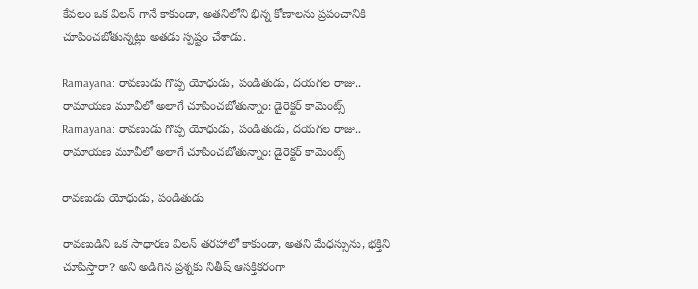కేవలం ఒక విలన్ గానే కాకుండా, అతనిలోని భిన్న కోణాలను ప్రపంచానికి చూపించబోతున్నట్లు అతడు స్పష్టం చేశాడు.

Ramayana: రావణుడు గొప్ప యోధుడు, పండితుడు, దయగల రాజు.. రామాయణ మూవీలో అలాగే చూపించబోతున్నాం: డైరెక్టర్ కామెంట్స్
Ramayana: రావణుడు గొప్ప యోధుడు, పండితుడు, దయగల రాజు.. రామాయణ మూవీలో అలాగే చూపించబోతున్నాం: డైరెక్టర్ కామెంట్స్

రావణుడు యోధుడు, పండితుడు

రావణుడిని ఒక సాధారణ విలన్ తరహాలో కాకుండా, అతని మేధస్సును, భక్తిని చూపిస్తారా? అని అడిగిన ప్రశ్నకు నితీష్ ఆసక్తికరంగా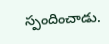స్పందించాడు.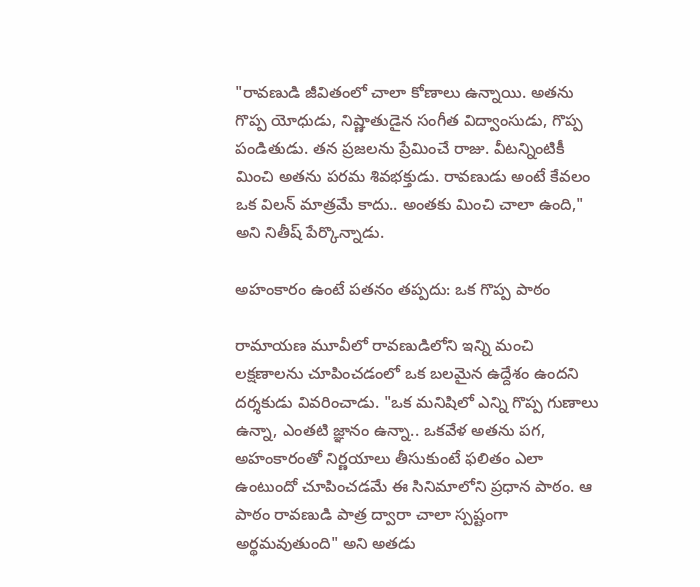"రావణుడి జీవితంలో చాలా కోణాలు ఉన్నాయి. అతను గొప్ప యోధుడు, నిష్ణాతుడైన సంగీత విద్వాంసుడు, గొప్ప పండితుడు. తన ప్రజలను ప్రేమించే రాజు. వీటన్నింటికీ మించి అతను పరమ శివభక్తుడు. రావణుడు అంటే కేవలం ఒక విలన్ మాత్రమే కాదు.. అంతకు మించి చాలా ఉంది," అని నితీష్ పేర్కొన్నాడు.

అహంకారం ఉంటే పతనం తప్పదు: ఒక గొప్ప పాఠం

రామాయణ మూవీలో రావణుడిలోని ఇన్ని మంచి లక్షణాలను చూపించడంలో ఒక బలమైన ఉద్దేశం ఉందని దర్శకుడు వివరించాడు. "ఒక మనిషిలో ఎన్ని గొప్ప గుణాలు ఉన్నా, ఎంతటి జ్ఞానం ఉన్నా.. ఒకవేళ అతను పగ, అహంకారంతో నిర్ణయాలు తీసుకుంటే ఫలితం ఎలా ఉంటుందో చూపించడమే ఈ సినిమాలోని ప్రధాన పాఠం. ఆ పాఠం రావణుడి పాత్ర ద్వారా చాలా స్పష్టంగా అర్థమవుతుంది" అని అతడు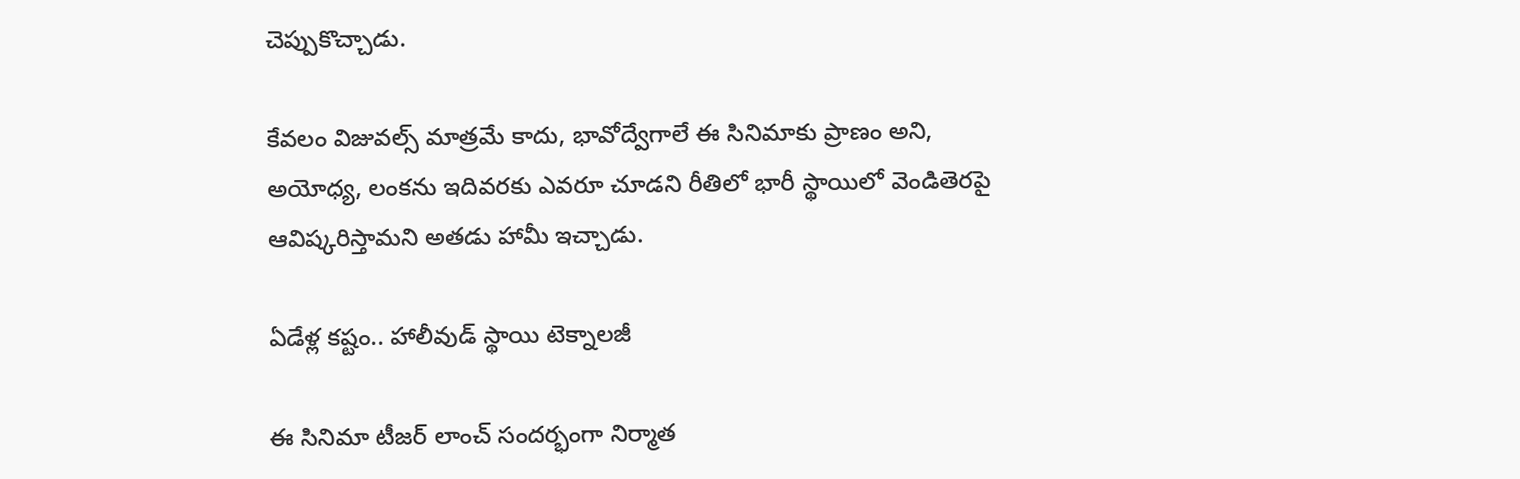చెప్పుకొచ్చాడు.

కేవలం విజువల్స్ మాత్రమే కాదు, భావోద్వేగాలే ఈ సినిమాకు ప్రాణం అని, అయోధ్య, లంకను ఇదివరకు ఎవరూ చూడని రీతిలో భారీ స్థాయిలో వెండితెరపై ఆవిష్కరిస్తామని అతడు హామీ ఇచ్చాడు.

ఏడేళ్ల కష్టం.. హాలీవుడ్ స్థాయి టెక్నాలజీ

ఈ సినిమా టీజర్ లాంచ్ సందర్భంగా నిర్మాత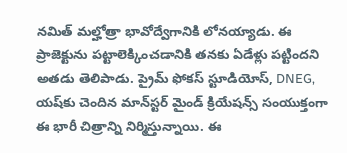నమిత్ మల్హోత్రా భావోద్వేగానికి లోనయ్యాడు. ఈ ప్రాజెక్టును పట్టాలెక్కించడానికి తనకు ఏడేళ్లు పట్టిందని అతడు తెలిపాడు. ప్రైమ్ ఫోకస్ స్టూడియోస్, DNEG, యష్‌కు చెందిన మాన్‌స్టర్ మైండ్ క్రియేషన్స్ సంయుక్తంగా ఈ భారీ చిత్రాన్ని నిర్మిస్తున్నాయి. ఈ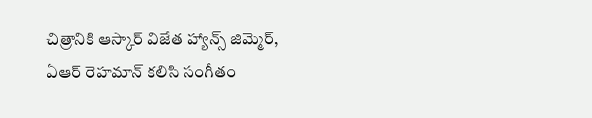చిత్రానికి ఆస్కార్ విజేత హ్యాన్స్ జిమ్మెర్, ఏఆర్ రెహమాన్ కలిసి సంగీతం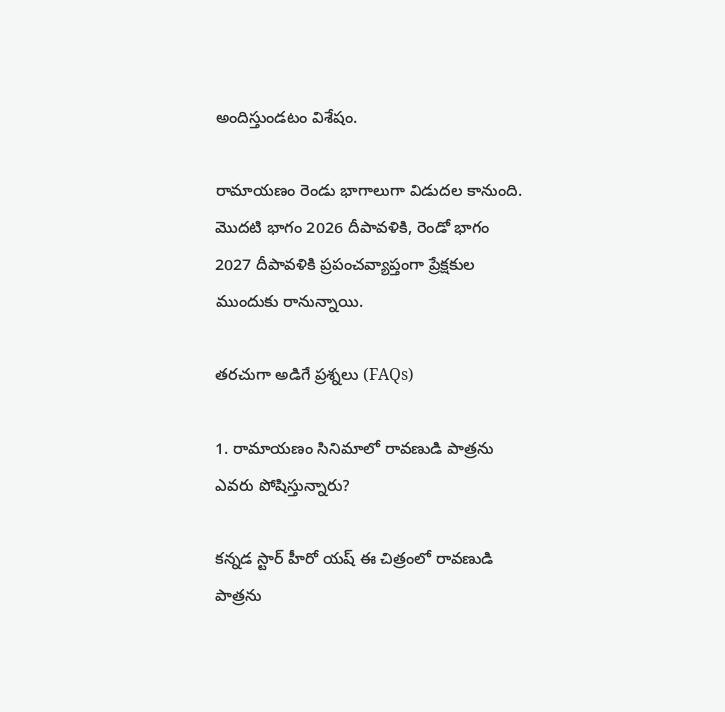అందిస్తుండటం విశేషం.

రామాయణం రెండు భాగాలుగా విడుదల కానుంది. మొదటి భాగం 2026 దీపావళికి, రెండో భాగం 2027 దీపావళికి ప్రపంచవ్యాప్తంగా ప్రేక్షకుల ముందుకు రానున్నాయి.

తరచుగా అడిగే ప్రశ్నలు (FAQs)

1. రామాయణం సినిమాలో రావణుడి పాత్రను ఎవరు పోషిస్తున్నారు?

కన్నడ స్టార్ హీరో యష్ ఈ చిత్రంలో రావణుడి పాత్రను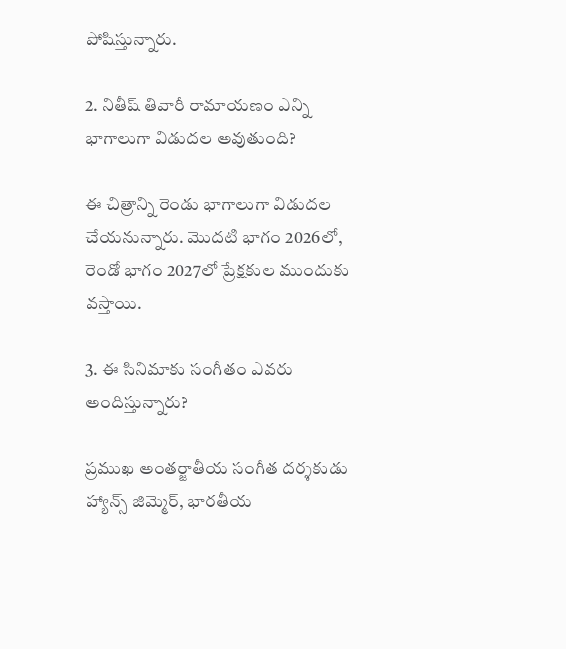పోషిస్తున్నారు.

2. నితీష్ తివారీ రామాయణం ఎన్ని భాగాలుగా విడుదల అవుతుంది?

ఈ చిత్రాన్ని రెండు భాగాలుగా విడుదల చేయనున్నారు. మొదటి భాగం 2026లో, రెండో భాగం 2027లో ప్రేక్షకుల ముందుకు వస్తాయి.

3. ఈ సినిమాకు సంగీతం ఎవరు అందిస్తున్నారు?

ప్రముఖ అంతర్జాతీయ సంగీత దర్శకుడు హ్యాన్స్ జిమ్మెర్, భారతీయ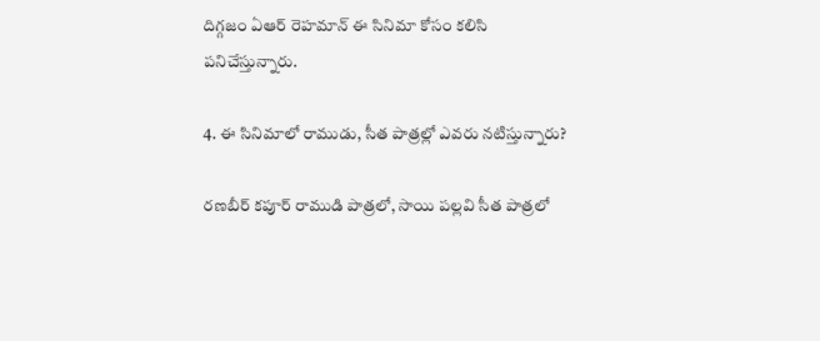దిగ్గజం ఏఆర్ రెహమాన్ ఈ సినిమా కోసం కలిసి పనిచేస్తున్నారు.

4. ఈ సినిమాలో రాముడు, సీత పాత్రల్లో ఎవరు నటిస్తున్నారు?

రణబీర్ కపూర్ రాముడి పాత్రలో, సాయి పల్లవి సీత పాత్రలో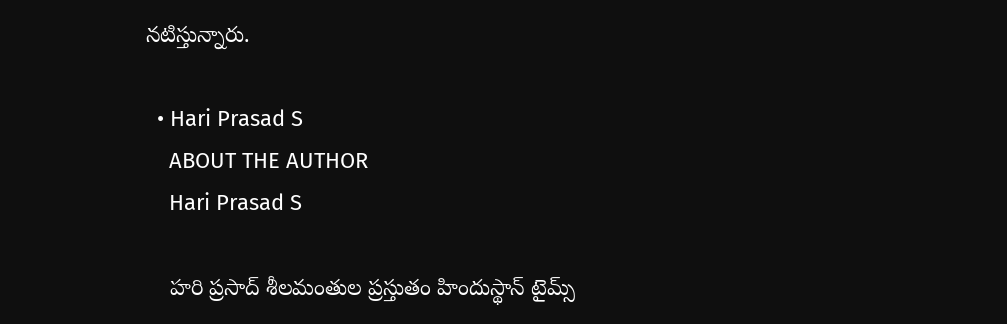నటిస్తున్నారు.

  • Hari Prasad S
    ABOUT THE AUTHOR
    Hari Prasad S

    హరి ప్రసాద్ శీలమంతుల ప్రస్తుతం హిందుస్థాన్ టైమ్స్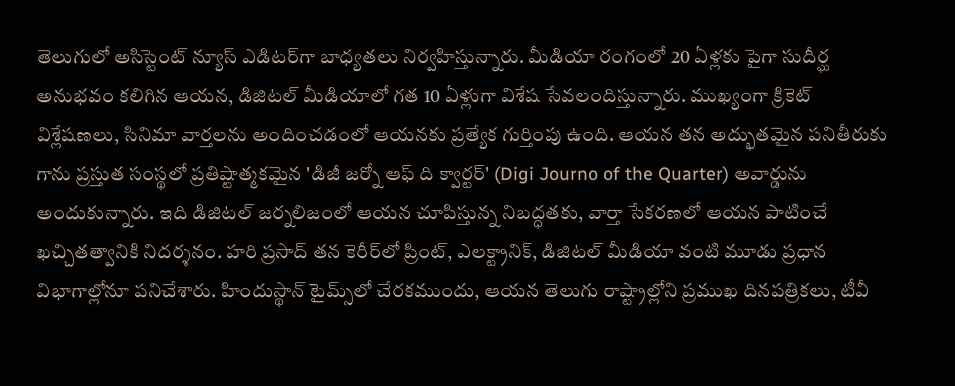తెలుగులో అసిస్టెంట్ న్యూస్ ఎడిటర్‌గా బాధ్యతలు నిర్వహిస్తున్నారు. మీడియా రంగంలో 20 ఏళ్లకు పైగా సుదీర్ఘ అనుభవం కలిగిన ఆయన, డిజిటల్ మీడియాలో గత 10 ఏళ్లుగా విశేష సేవలందిస్తున్నారు. ముఖ్యంగా క్రికెట్ విశ్లేషణలు, సినిమా వార్తలను అందించడంలో ఆయనకు ప్రత్యేక గుర్తింపు ఉంది. ఆయన తన అద్భుతమైన పనితీరుకు గాను ప్రస్తుత సంస్థలో ప్రతిష్టాత్మకమైన 'డిజీ జర్నో ఆఫ్ ది క్వార్టర్' (Digi Journo of the Quarter) అవార్డును అందుకున్నారు. ఇది డిజిటల్ జర్నలిజంలో ఆయన చూపిస్తున్న నిబద్ధతకు, వార్తా సేకరణలో ఆయన పాటించే ఖచ్చితత్వానికి నిదర్శనం. హరి ప్రసాద్ తన కెరీర్‌లో ప్రింట్, ఎలక్ట్రానిక్, డిజిటల్ మీడియా వంటి మూడు ప్రధాన విభాగాల్లోనూ పనిచేశారు. హిందుస్థాన్ టైమ్స్‌లో చేరకముందు, ఆయన తెలుగు రాష్ట్రాల్లోని ప్రముఖ దినపత్రికలు, టీవీ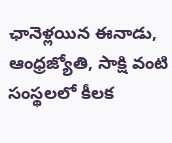ఛానెళ్లయిన ఈనాడు, ఆంధ్రజ్యోతి, సాక్షి వంటి సంస్థలలో కీలక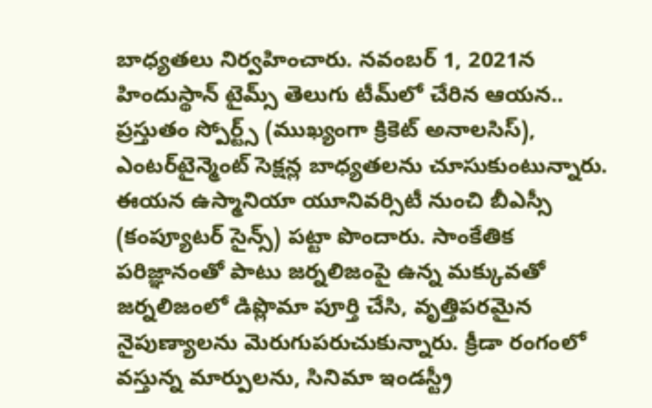బాధ్యతలు నిర్వహించారు. నవంబర్ 1, 2021న హిందుస్థాన్ టైమ్స్ తెలుగు టీమ్‌లో చేరిన ఆయన.. ప్రస్తుతం స్పోర్ట్స్ (ముఖ్యంగా క్రికెట్ అనాలసిస్), ఎంటర్‌టైన్మెంట్ సెక్షన్ల బాధ్యతలను చూసుకుంటున్నారు. ఈయన ఉస్మానియా యూనివర్సిటీ నుంచి బీఎస్సీ (కంప్యూటర్ సైన్స్) పట్టా పొందారు. సాంకేతిక పరిజ్ఞానంతో పాటు జర్నలిజంపై ఉన్న మక్కువతో జర్నలిజంలో డిప్లొమా పూర్తి చేసి, వృత్తిపరమైన నైపుణ్యాలను మెరుగుపరుచుకున్నారు. క్రీడా రంగంలో వస్తున్న మార్పులను, సినిమా ఇండస్ట్రీ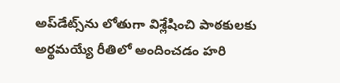అప్‌డేట్స్‌ను లోతుగా విశ్లేషించి పాఠకులకు అర్థమయ్యే రీతిలో అందించడం హరి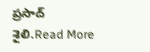ప్రసాద్ శైలి.Read More